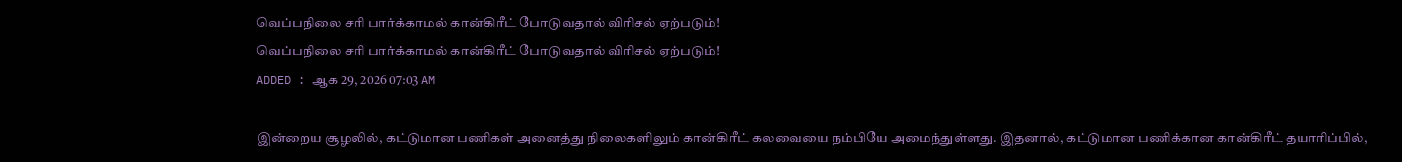வெப்பநிலை சரி பார்க்காமல் கான்கிரீட் போடுவதால் விரிசல் ஏற்படும்!
வெப்பநிலை சரி பார்க்காமல் கான்கிரீட் போடுவதால் விரிசல் ஏற்படும்!
ADDED : ஆக 29, 2026 07:03 AM

இன்றைய சூழலில், கட்டுமான பணிகள் அனைத்து நிலைகளிலும் கான்கிரீட் கலவையை நம்பியே அமைந்துள்ளது. இதனால், கட்டுமான பணிக்கான கான்கிரீட் தயாரிப்பில்,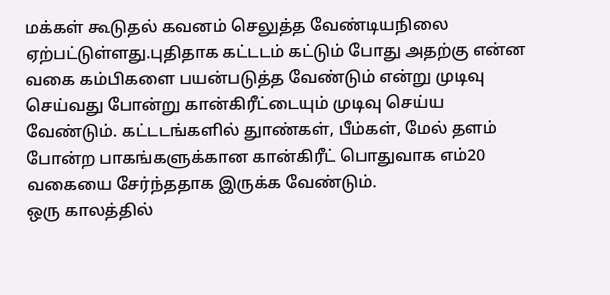மக்கள் கூடுதல் கவனம் செலுத்த வேண்டியநிலை ஏற்பட்டுள்ளது.புதிதாக கட்டடம் கட்டும் போது அதற்கு என்ன வகை கம்பிகளை பயன்படுத்த வேண்டும் என்று முடிவு செய்வது போன்று கான்கிரீட்டையும் முடிவு செய்ய வேண்டும். கட்டடங்களில் துாண்கள், பீம்கள், மேல் தளம் போன்ற பாகங்களுக்கான கான்கிரீட் பொதுவாக எம்20 வகையை சேர்ந்ததாக இருக்க வேண்டும்.
ஒரு காலத்தில்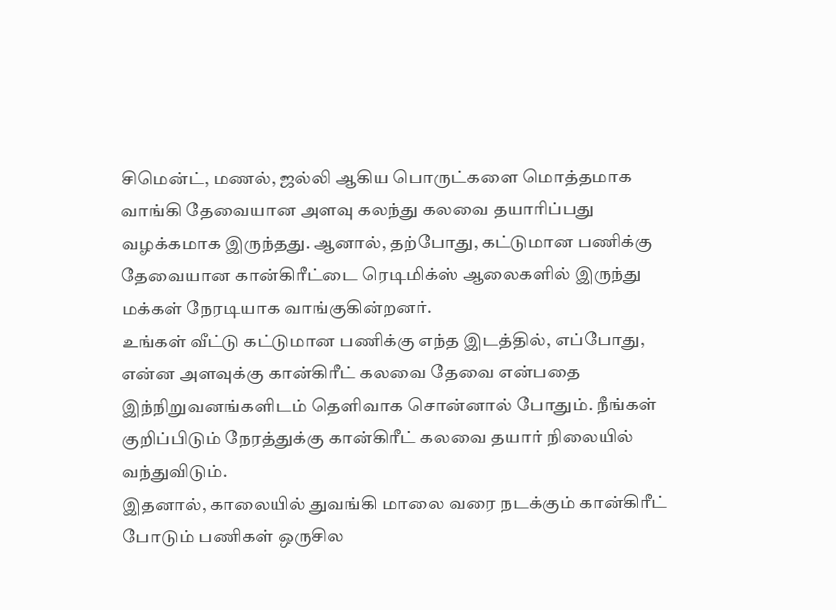சிமென்ட், மணல், ஜல்லி ஆகிய பொருட்களை மொத்தமாக வாங்கி தேவையான அளவு கலந்து கலவை தயாரிப்பது வழக்கமாக இருந்தது. ஆனால், தற்போது, கட்டுமான பணிக்கு தேவையான கான்கிரீட்டை ரெடிமிக்ஸ் ஆலைகளில் இருந்து மக்கள் நேரடியாக வாங்குகின்றனர்.
உங்கள் வீட்டு கட்டுமான பணிக்கு எந்த இடத்தில், எப்போது, என்ன அளவுக்கு கான்கிரீட் கலவை தேவை என்பதை இந்நிறுவனங்களிடம் தெளிவாக சொன்னால் போதும். நீங்கள் குறிப்பிடும் நேரத்துக்கு கான்கிரீட் கலவை தயார் நிலையில் வந்துவிடும்.
இதனால், காலையில் துவங்கி மாலை வரை நடக்கும் கான்கிரீட் போடும் பணிகள் ஒருசில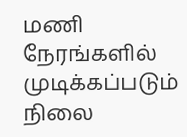மணி நேரங்களில் முடிக்கப்படும் நிலை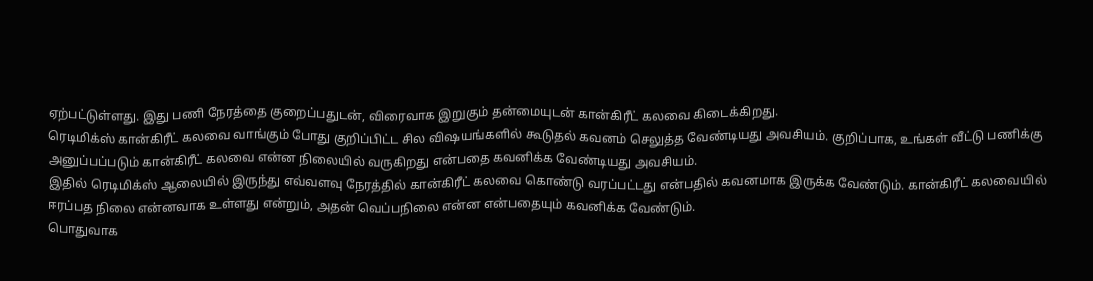ஏற்பட்டுள்ளது. இது பணி நேரத்தை குறைப்பதுடன், விரைவாக இறுகும் தன்மையுடன் கான்கிரீட் கலவை கிடைக்கிறது.
ரெடிமிக்ஸ் கான்கிரீட் கலவை வாங்கும் போது குறிப்பிட்ட சில விஷயங்களில் கூடுதல் கவனம் செலுத்த வேண்டியது அவசியம். குறிப்பாக, உங்கள் வீட்டு பணிக்கு அனுப்பப்படும் கான்கிரீட் கலவை என்ன நிலையில் வருகிறது என்பதை கவனிக்க வேண்டியது அவசியம்.
இதில் ரெடிமிக்ஸ் ஆலையில் இருந்து எவ்வளவு நேரத்தில் கான்கிரீட் கலவை கொண்டு வரப்பட்டது என்பதில் கவனமாக இருக்க வேண்டும். கான்கிரீட் கலவையில் ஈரப்பத நிலை என்னவாக உள்ளது என்றும், அதன் வெப்பநிலை என்ன என்பதையும் கவனிக்க வேண்டும்.
பொதுவாக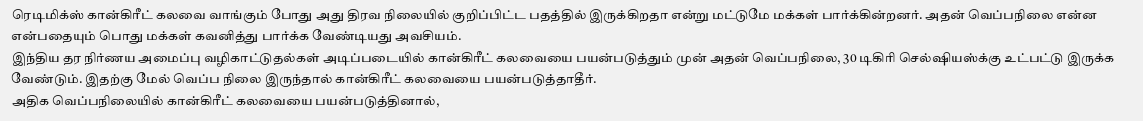ரெடிமிக்ஸ் கான்கிரீட் கலவை வாங்கும் போது அது திரவ நிலையில் குறிப்பிட்ட பதத்தில் இருக்கிறதா என்று மட்டுமே மக்கள் பார்க்கின்றனர். அதன் வெப்பநிலை என்ன என்பதையும் பொது மக்கள் கவனித்து பார்க்க வேண்டியது அவசியம்.
இந்திய தர நிர்ணய அமைப்பு வழிகாட்டுதல்கள் அடிப்படையில் கான்கிரீட் கலவையை பயன்படுத்தும் முன் அதன் வெப்பநிலை, 30 டிகிரி செல்ஷியஸ்க்கு உட்பட்டு இருக்க வேண்டும். இதற்கு மேல் வெப்ப நிலை இருந்தால் கான்கிரீட் கலவையை பயன்படுத்தாதீர்.
அதிக வெப்பநிலையில் கான்கிரீட் கலவையை பயன்படுத்தினால்,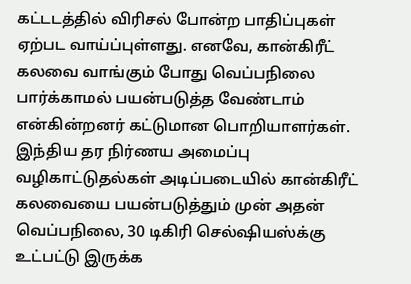கட்டடத்தில் விரிசல் போன்ற பாதிப்புகள் ஏற்பட வாய்ப்புள்ளது. எனவே, கான்கிரீட் கலவை வாங்கும் போது வெப்பநிலை பார்க்காமல் பயன்படுத்த வேண்டாம் என்கின்றனர் கட்டுமான பொறியாளர்கள்.
இந்திய தர நிர்ணய அமைப்பு வழிகாட்டுதல்கள் அடிப்படையில் கான்கிரீட் கலவையை பயன்படுத்தும் முன் அதன் வெப்பநிலை, 30 டிகிரி செல்ஷியஸ்க்கு உட்பட்டு இருக்க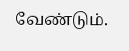வேண்டும்.